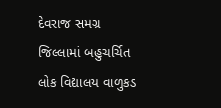દેવરાજ સમગ્ર જિલ્લામાં બહુચર્ચિત લોક વિદ્યાલય વાળુકડ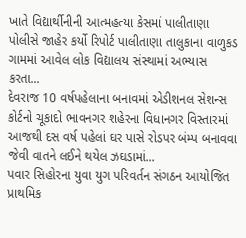ખાતે વિદ્યાર્થીનીની આત્મહત્યા કેસમાં પાલીતાણા પોલીસે જાહેર કર્યો રિપોર્ટ પાલીતાણા તાલુકાના વાળુકડ ગામમાં આવેલ લોક વિદ્યાલય સંસ્થામાં અભ્યાસ કરતા...
દેવરાજ 10 વર્ષપહેલાના બનાવમાં એડીશનલ સેશન્સ કોર્ટનો ચૂકાદો ભાવનગર શહેરના વિધાનગર વિસ્તારમાં આજથી દસ વર્ષ પહેલાં ઘર પાસે રોડપર બંમ્પ બનાવવા જેવી વાતને લઈને થયેલ ઝઘડામાં...
પવાર સિહોરના યુવા યુગ પરિવર્તન સંગઠન આયોજિત પ્રાથમિક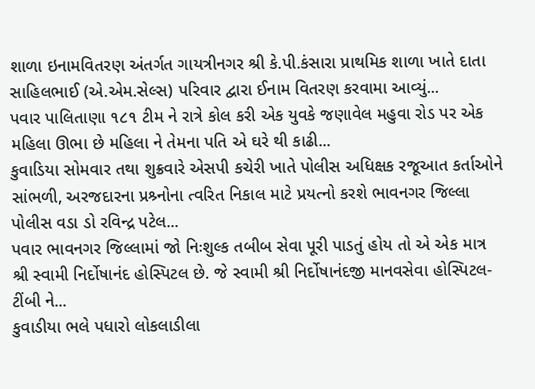શાળા ઇનામવિતરણ અંતર્ગત ગાયત્રીનગર શ્રી કે.પી.કંસારા પ્રાથમિક શાળા ખાતે દાતા સાહિલભાઈ (એ.એમ.સેલ્સ) પરિવાર દ્વારા ઈનામ વિતરણ કરવામા આવ્યું...
પવાર પાલિતાણા ૧૮૧ ટીમ ને રાત્રે કોલ કરી એક યુવકે જણાવેલ મહુવા રોડ પર એક મહિલા ઊભા છે મહિલા ને તેમના પતિ એ ઘરે થી કાઢી...
કુવાડિયા સોમવાર તથા શુક્રવારે એસપી કચેરી ખાતે પોલીસ અધિક્ષક રજૂઆત કર્તાઓને સાંભળી, અરજદારના પ્રશ્ર્નોના ત્વરિત નિકાલ માટે પ્રયત્નો કરશે ભાવનગર જિલ્લા પોલીસ વડા ડો રવિન્દ્ર પટેલ...
પવાર ભાવનગર જિલ્લામાં જો નિઃશુલ્ક તબીબ સેવા પૂરી પાડતું હોય તો એ એક માત્ર શ્રી સ્વામી નિર્દોષાનંદ હોસ્પિટલ છે. જે સ્વામી શ્રી નિર્દોષાનંદજી માનવસેવા હોસ્પિટલ-ટીંબી ને...
કુવાડીયા ભલે પધારો લોકલાડીલા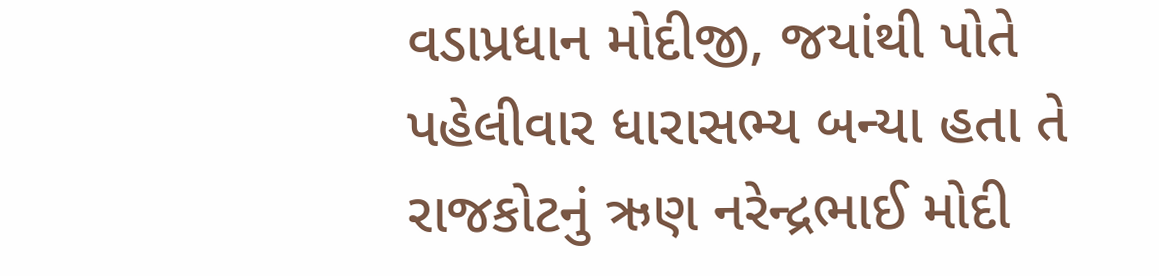વડાપ્રધાન મોદીજી, જયાંથી પોતે પહેલીવાર ધારાસભ્ય બન્યા હતા તે રાજકોટનું ઋણ નરેન્દ્રભાઈ મોદી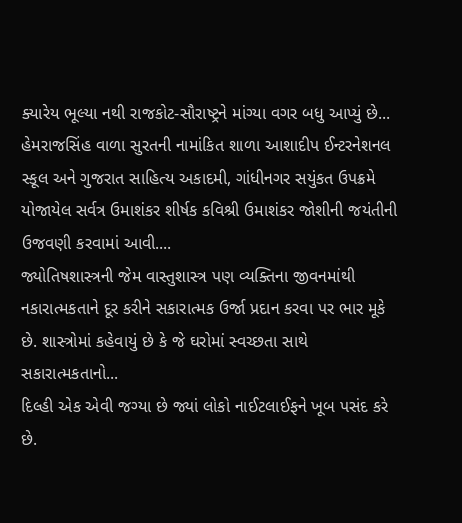ક્યારેય ભૂલ્યા નથી રાજકોટ-સૌરાષ્ટ્રને માંગ્યા વગર બધુ આપ્યું છે...
હેમરાજસિંહ વાળા સુરતની નામાંકિત શાળા આશાદીપ ઈન્ટરનેશનલ સ્કૂલ અને ગુજરાત સાહિત્ય અકાદમી, ગાંધીનગર સયુંકત ઉપક્રમે યોજાયેલ સર્વત્ર ઉમાશંકર શીર્ષક કવિશ્રી ઉમાશંકર જોશીની જયંતીની ઉજવણી કરવામાં આવી....
જ્યોતિષશાસ્ત્રની જેમ વાસ્તુશાસ્ત્ર પણ વ્યક્તિના જીવનમાંથી નકારાત્મકતાને દૂર કરીને સકારાત્મક ઉર્જા પ્રદાન કરવા પર ભાર મૂકે છે. શાસ્ત્રોમાં કહેવાયું છે કે જે ઘરોમાં સ્વચ્છતા સાથે સકારાત્મકતાનો...
દિલ્હી એક એવી જગ્યા છે જ્યાં લોકો નાઈટલાઈફને ખૂબ પસંદ કરે છે.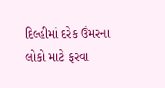દિલ્હીમાં દરેક ઉંમરના લોકો માટે ફરવા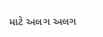માટે અલગ અલગ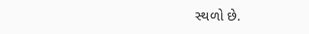સ્થળો છે.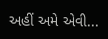અહીં અમે એવી...